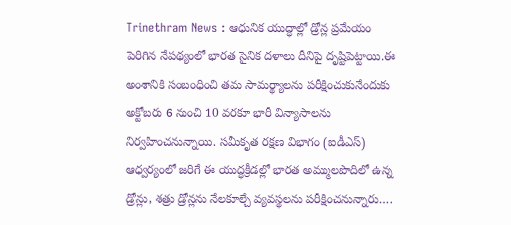Trinethram News : ఆధునిక యుద్ధాల్లో డ్రోన్ల ప్రమేయం పెరిగిన నేపథ్యంలో భారత సైనిక దళాలు దీనిపై దృష్టిపెట్టాయి.ఈ అంశానికి సంబంధించి తమ సామర్థ్యాలను పరీక్షించుకునేందుకు అక్టోబరు 6 నుంచి 10 వరకూ భారీ విన్యాసాలను నిర్వహించనున్నాయి. సమీకృత రక్షణ విభాగం (ఐడీఎస్) ఆధ్వర్యంలో జరిగే ఈ యుద్ధక్రీడల్లో భారత అమ్ములపొదిలో ఉన్న డ్రోన్లు, శత్రు డ్రోన్లను నేలకూల్చే వ్యవస్థలను పరీక్షించనున్నారు….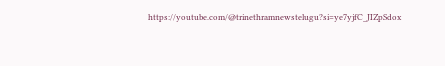https://youtube.com/@trinethramnewstelugu?si=ye7yjfC_JIZpSdox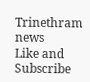Trinethram news
Like and Subscribe